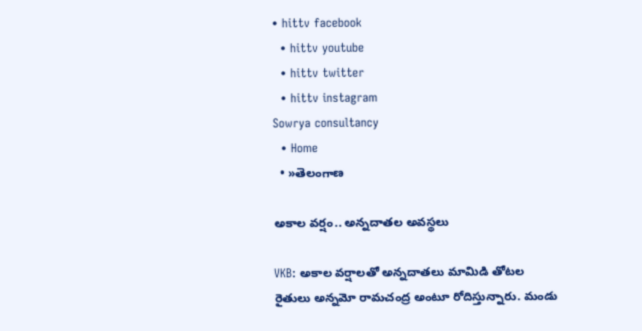• hittv facebook
  • hittv youtube
  • hittv twitter
  • hittv instagram
Sowrya consultancy
  • Home
  • »తెలంగాణ

అకాల వర్షం.. అన్నదాతల అవస్థలు

VKB: అకాల వర్షాలతో అన్నదాతలు మామిడి తోటల రైతులు అన్నమో రామచంద్ర అంటూ రోదిస్తున్నారు. మండు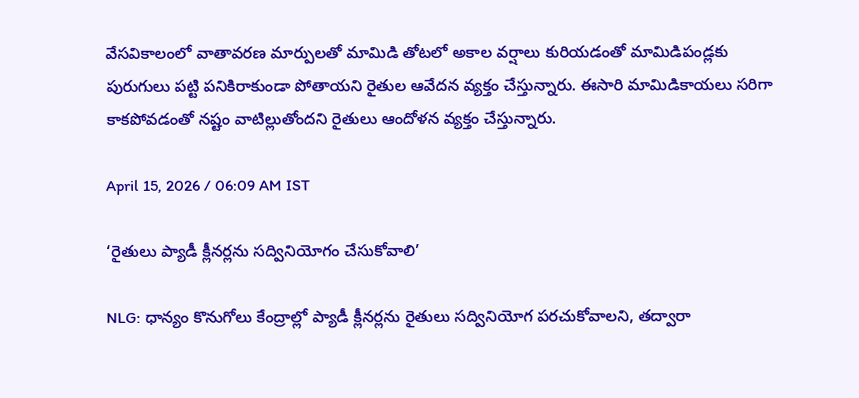వేసవికాలంలో వాతావరణ మార్పులతో మామిడి తోటలో అకాల వర్షాలు కురియడంతో మామిడిపండ్లకు పురుగులు పట్టి పనికిరాకుండా పోతాయని రైతుల ఆవేదన వ్యక్తం చేస్తున్నారు. ఈసారి మామిడికాయలు సరిగా కాకపోవడంతో నష్టం వాటిల్లుతోందని రైతులు ఆందోళన వ్యక్తం చేస్తున్నారు.

April 15, 2026 / 06:09 AM IST

‘రైతులు ప్యాడీ క్లీనర్ల‌ను సద్వినియోగం చేసుకోవాలి’

NLG: ధాన్యం కొనుగోలు కేంద్రాల్లో ప్యాడీ క్లీనర్లను రైతులు సద్వినియోగ పరచుకోవాలని, తద్వారా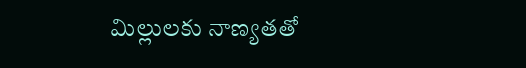మిల్లులకు నాణ్యతతో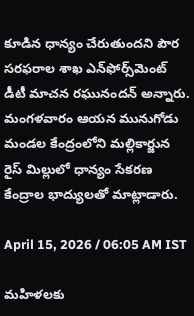కూడిన ధాన్యం చేరుతుందని పౌర సరఫరాల శాఖ ఎన్‌ఫోర్స్‌మెంట్ డీటీ మాచన రఘునందన్ అన్నారు. మంగళవారం ఆయన మునుగోడు మండల కేంద్రంలోని మల్లికార్జున రైస్ మిల్లులో ధాన్యం సేకరణ కేంద్రాల భాద్యులతో మాట్లాడారు.

April 15, 2026 / 06:05 AM IST

మహిళలకు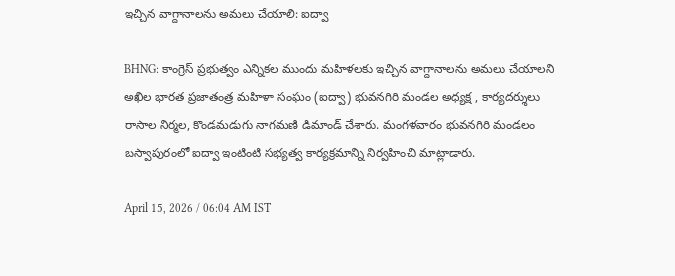ఇచ్చిన వాగ్దానాలను అమలు చేయాలి: ఐద్వా

BHNG: కాంగ్రెస్ ప్రభుత్వం ఎన్నికల ముందు మహిళలకు ఇచ్చిన వాగ్దానాలను అమలు చేయాలని అఖిల భారత ప్రజాతంత్ర మహిళా సంఘం (ఐద్వా) భువనగిరి మండల అధ్యక్ష , కార్యదర్శులు రాసాల నిర్మల, కొండమడుగు నాగమణి డిమాండ్ చేశారు. మంగళవారం భువనగిరి మండలం బస్వాపురంలో ఐద్వా ఇంటింటి సభ్యత్వ కార్యక్రమాన్ని నిర్వహించి మాట్లాడారు.

April 15, 2026 / 06:04 AM IST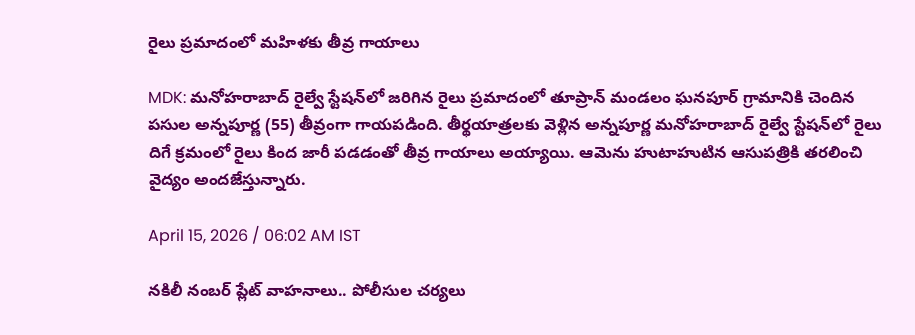రైలు ప్రమాదంలో మహిళకు తీవ్ర గాయాలు

MDK: మనోహరాబాద్ రైల్వే స్టేషన్‌లో జరిగిన రైలు ప్రమాదంలో తూప్రాన్ మండలం ఘనపూర్ గ్రామానికి చెందిన పసుల అన్నపూర్ణ (55) తీవ్రంగా గాయపడింది. తీర్థయాత్రలకు వెళ్లిన అన్నపూర్ణ మనోహరాబాద్ రైల్వే స్టేషన్‌లో రైలు దిగే క్రమంలో రైలు కింద జారీ పడడంతో తీవ్ర గాయాలు అయ్యాయి. ఆమెను హుటాహుటిన ఆసుపత్రికి తరలించి వైద్యం అందజేస్తున్నారు.

April 15, 2026 / 06:02 AM IST

నకిలీ నంబర్ ప్లేట్ వాహనాలు.. పోలీసుల చర్యలు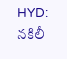HYD: నకిలీ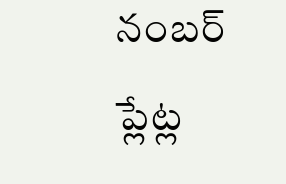నంబర్ ప్లేట్ల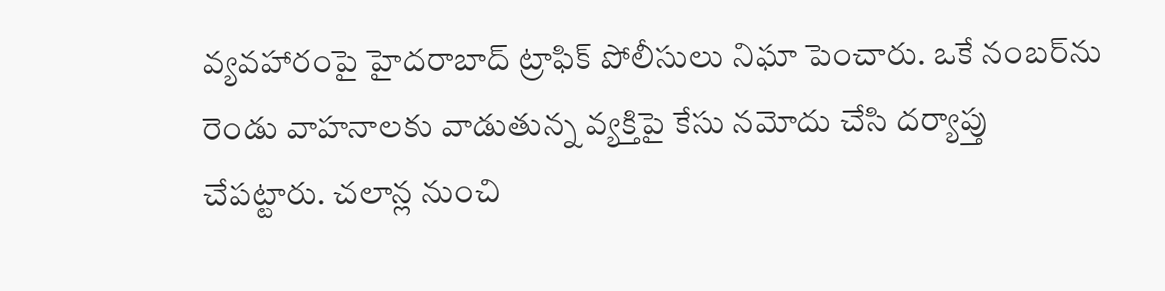వ్యవహారంపై హైదరాబాద్ ట్రాఫిక్ పోలీసులు నిఘా పెంచారు. ఒకే నంబర్‌ను రెండు వాహనాలకు వాడుతున్న వ్యక్తిపై కేసు నమోదు చేసి దర్యాప్తు చేపట్టారు. చలాన్ల నుంచి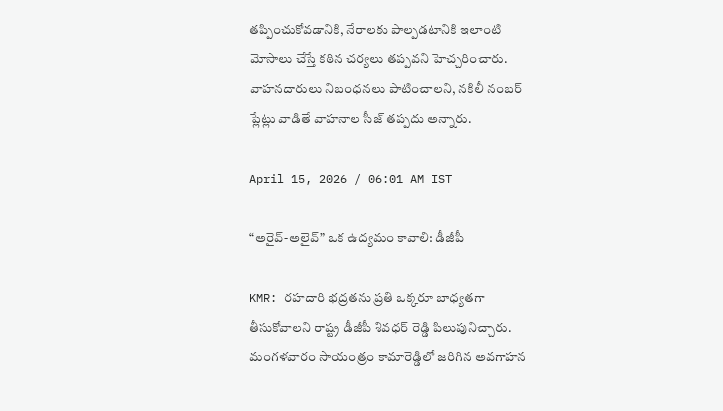తప్పించుకోవడానికి, నేరాలకు పాల్పడటానికి ఇలాంటి మోసాలు చేస్తే కఠిన చర్యలు తప్పవని హెచ్చరించారు. వాహనదారులు నిబంధనలు పాటించాలని, నకిలీ నంబర్ ప్లేట్లు వాడితే వాహనాల సీజ్ తప్పదు అన్నారు.

April 15, 2026 / 06:01 AM IST

“అరైవ్-అలైవ్” ఒక ఉద్యమం కావాలి: డీజీపీ

KMR: రహదారి భద్రతను ప్రతి ఒక్కరూ బాధ్యతగా తీసుకోవాలని రాష్ట్ర డీజీపీ శివధర్ రెడ్డి పిలుపునిచ్చారు. మంగళవారం సాయంత్రం కామారెడ్డిలో జరిగిన అవగాహన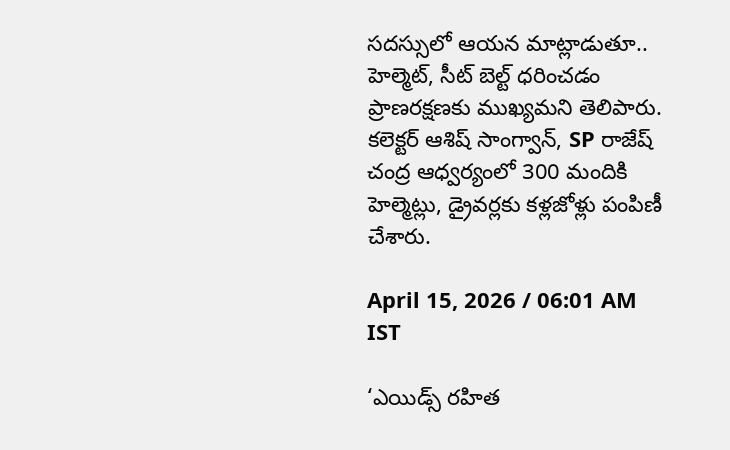సదస్సులో ఆయన మాట్లాడుతూ.. హెల్మెట్, సీట్ బెల్ట్ ధరించడం ప్రాణరక్షణకు ముఖ్యమని తెలిపారు. కలెక్టర్ ఆశిష్ సాంగ్వాన్, SP రాజేష్ చంద్ర ఆధ్వర్యంలో 300 మందికి హెల్మెట్లు, డ్రైవర్లకు కళ్లజోళ్లు పంపిణీ చేశారు.

April 15, 2026 / 06:01 AM IST

‘ఎయిడ్స్ రహిత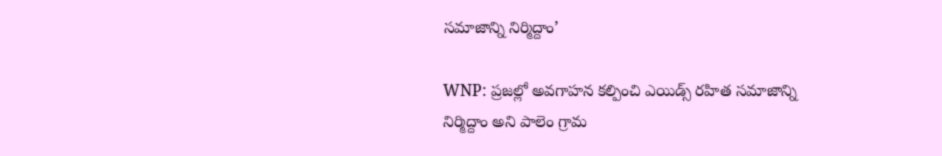సమాజాన్ని నిర్మిద్దాం’

WNP: ప్రజల్లో అవగాహన కల్పించి ఎయిడ్స్ రహిత సమాజాన్ని నిర్మిద్దాం అని పాలెం గ్రామ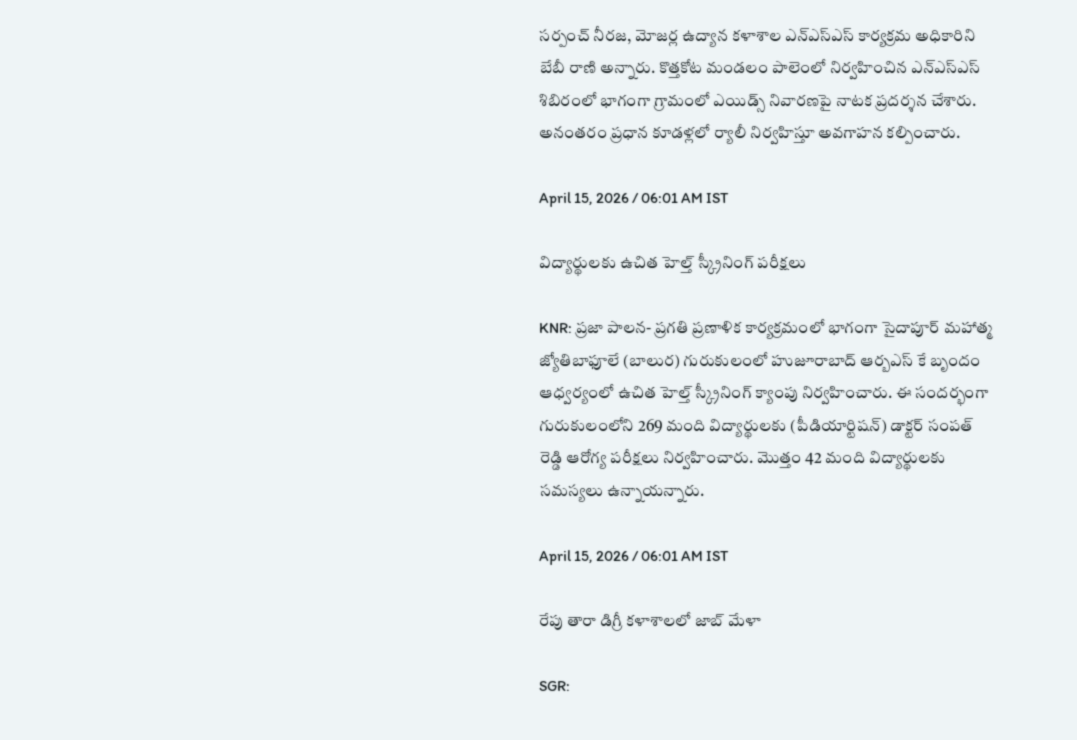సర్పంచ్ నీరజ, మోజర్ల ఉద్యాన కళాశాల ఎన్ఎస్ఎస్ కార్యక్రమ అధికారిని బేబీ రాణి అన్నారు. కొత్తకోట మండలం పాలెంలో నిర్వహించిన ఎన్ఎస్ఎస్ శిబిరంలో భాగంగా గ్రామంలో ఎయిడ్స్ నివారణపై నాటక ప్రదర్శన చేశారు. అనంతరం ప్రధాన కూడళ్లలో ర్యాలీ నిర్వహిస్తూ అవగాహన కల్పించారు.

April 15, 2026 / 06:01 AM IST

విద్యార్థులకు ఉచిత హెల్త్ స్క్రీనింగ్ పరీక్షలు

KNR: ప్రజా పాలన- ప్రగతి ప్రణాళిక కార్యక్రమంలో భాగంగా సైదాపూర్ మహాత్మ జ్యోతిబాఫూలే (బాలుర) గురుకులంలో హుజూరాబాద్ ఆర్బఎస్ కే బృందం ఆధ్వర్యంలో ఉచిత హెల్త్ స్క్రీనింగ్ క్యాంపు నిర్వహించారు. ఈ సందర్భంగా గురుకులంలోని 269 మంది విద్యార్థులకు (పీడియార్టిషన్) డాక్టర్ సంపత్ రెడ్డి ఆరోగ్య పరీక్షలు నిర్వహించారు. మొత్తం 42 మంది విద్యార్థులకు సమస్యలు ఉన్నాయన్నారు.

April 15, 2026 / 06:01 AM IST

రేపు తారా డిగ్రీ కళాశాలలో జాబ్ మేళా

SGR: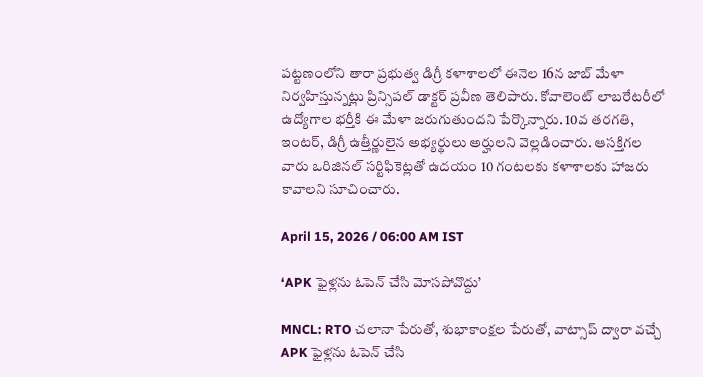పట్టణంలోని తారా ప్రభుత్వ డిగ్రీ కళాశాలలో ఈనెల 16న జాబ్ మేళా నిర్వహిస్తున్నట్లు ప్రిన్సిపల్ డాక్టర్ ప్రవీణ తెలిపారు. కోవాలెంట్ లాబరేటరీలో ఉద్యోగాల భర్తీకి ఈ మేళా జరుగుతుందని పేర్కొన్నారు. 10వ తరగతి, ఇంటర్, డిగ్రీ ఉత్తీర్ణులైన అభ్యర్థులు అర్హులని వెల్లడించారు. ఆసక్తిగల వారు ఒరిజినల్ సర్టిఫికెట్లతో ఉదయం 10 గంటలకు కళాశాలకు హాజరు కావాలని సూచించారు.

April 15, 2026 / 06:00 AM IST

‘APK ఫైళ్లను ఓపెన్ చేసి మోసపోవొద్దు’

MNCL: RTO చలానా పేరుతో, శుభాకాంక్షల పేరుతో, వాట్సాప్ ద్వారా వచ్చే APK ఫైళ్లను ఓపెన్ చేసి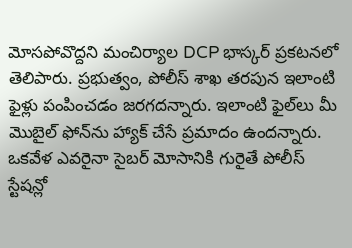మోసపోవొద్దని మంచిర్యాల DCP భాస్కర్ ప్రకటనలో తెలిపారు. ప్రభుత్వం, పోలీస్ శాఖ తరపున ఇలాంటి ఫైళ్లు పంపించడం జరగదన్నారు. ఇలాంటి ఫైల్‌లు మీ మొబైల్ ఫోన్‌ను హ్యాక్ చేసే ప్రమాదం ఉందన్నారు. ఒకవేళ ఎవరైనా సైబర్ మోసానికి గురైతే పోలీస్ స్టేషన్లో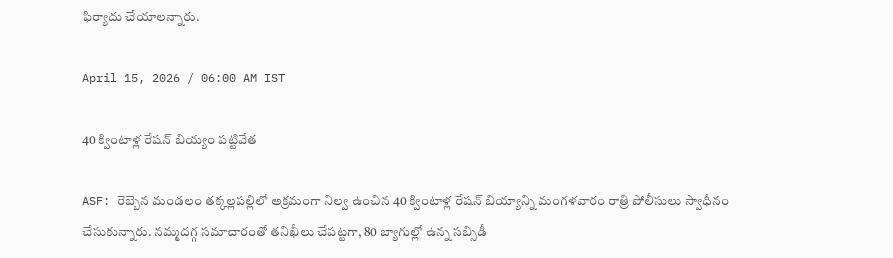ఫిర్యాదు చేయాలన్నారు.

April 15, 2026 / 06:00 AM IST

40 క్వింటాళ్ల రేషన్ బియ్యం పట్టివేత

ASF: రెబ్బెన మండలం తక్కల్లపల్లిలో అక్రమంగా నిల్వ ఉంచిన 40 క్వింటాళ్ల రేషన్ బియ్యాన్ని మంగళవారం రాత్రి పోలీసులు స్వాధీనం చేసుకున్నారు. నమ్మదగ్గ సమాచారంతో తనిఖీలు చేపట్టగా, 80 బ్యాగుల్లో ఉన్న సబ్సిడీ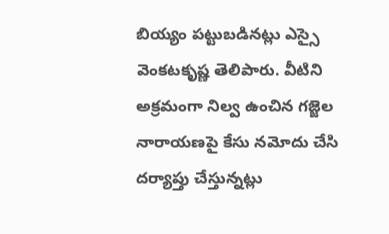బియ్యం పట్టుబడినట్లు ఎస్సై వెంకటకృష్ణ తెలిపారు. వీటిని అక్రమంగా నిల్వ ఉంచిన గజ్జెల నారాయణపై కేసు నమోదు చేసి దర్యాప్తు చేస్తున్నట్లు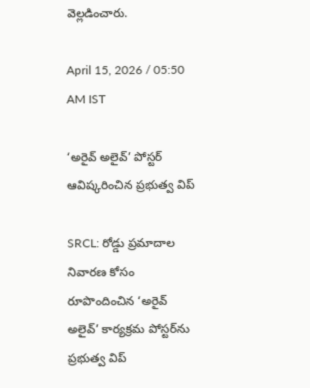వెల్లడించారు.

April 15, 2026 / 05:50 AM IST

‘అరైవ్ అలైవ్’ పోస్టర్ ఆవిష్కరించిన ప్రభుత్వ విప్

SRCL: రోడ్డు ప్రమాదాల నివారణ కోసం రూపొందించిన ‘అరైవ్ అలైవ్’ కార్యక్రమ పోస్టర్‌ను ప్రభుత్వ విప్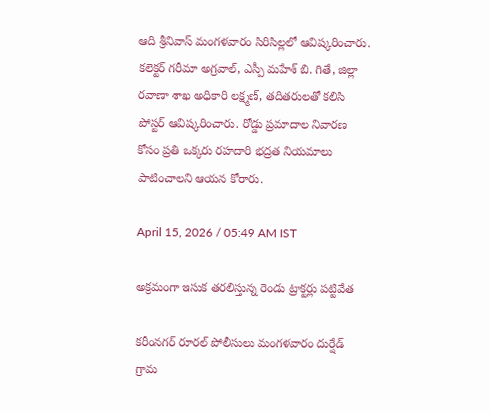ఆది శ్రీనివాస్ మంగళవారం సిరిసిల్లలో ఆవిష్కరించారు. కలెక్టర్ గరీమా అగ్రవాల్, ఎస్పీ మహేశ్ బి. గితే, జిల్లా రవాణా శాఖ అధికారి లక్ష్మణ్, తదితరులతో కలిసి పోస్టర్ ఆవిష్కరించారు. రోడ్డు ప్రమాదాల నివారణ కోసం ప్రతి ఒక్కరు రహదారి భద్రత నియమాలు పాటించాలని ఆయన కోరారు.

April 15, 2026 / 05:49 AM IST

అక్రమంగా ఇసుక తరలిస్తున్న రెండు ట్రాక్టర్లు పట్టివేత

కరీంనగర్ రూరల్ పోలీసులు మంగళవారం దుర్షేడ్ గ్రామ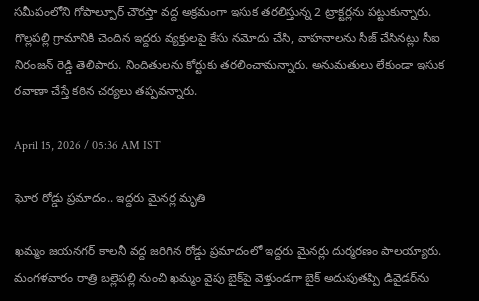సమీపంలోని గోపాల్పూర్ చౌరస్తా వద్ద అక్రమంగా ఇసుక తరలిస్తున్న 2 ట్రాక్టర్లను పట్టుకున్నారు. గొల్లపల్లి గ్రామానికి చెందిన ఇద్దరు వ్యక్తులపై కేసు నమోదు చేసి, వాహనాలను సీజ్ చేసినట్లు సీఐ నిరంజన్ రెడ్డి తెలిపారు. నిందితులను కోర్టుకు తరలించామన్నారు. అనుమతులు లేకుండా ఇసుక రవాణా చేస్తే కఠిన చర్యలు తప్పవన్నారు.

April 15, 2026 / 05:36 AM IST

ఘోర రోడ్డు ప్రమాదం.. ఇద్దరు మైనర్ల మృతి

ఖమ్మం జయనగర్‌ కాలనీ వద్ద జరిగిన రోడ్డు ప్రమాదంలో ఇద్దరు మైనర్లు దుర్మరణం పాలయ్యారు. మంగళవారం రాత్రి బల్లెపల్లి నుంచి ఖమ్మం వైపు బైక్‌పై వెళ్తుండగా బైక్ అదుపుతప్పి డివైడర్‌ను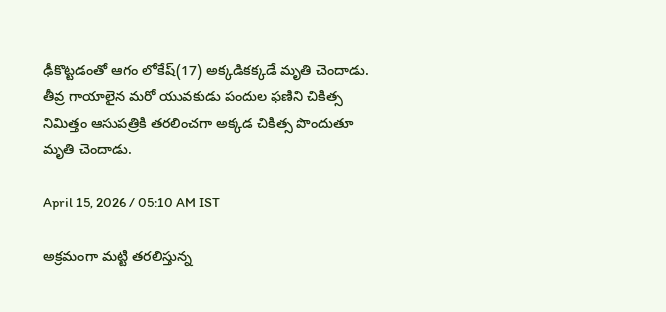ఢీకొట్టడంతో ఆగం లోకేష్‌(17) అక్కడికక్కడే మృతి చెందాడు. తీవ్ర గాయాలైన మరో యువకుడు పందుల ఫణిని చికిత్స నిమిత్తం ఆసుపత్రికి తరలించగా అక్కడ చికిత్స పొందుతూ మృతి చెందాడు.

April 15, 2026 / 05:10 AM IST

అక్రమంగా మట్టి తరలిస్తున్న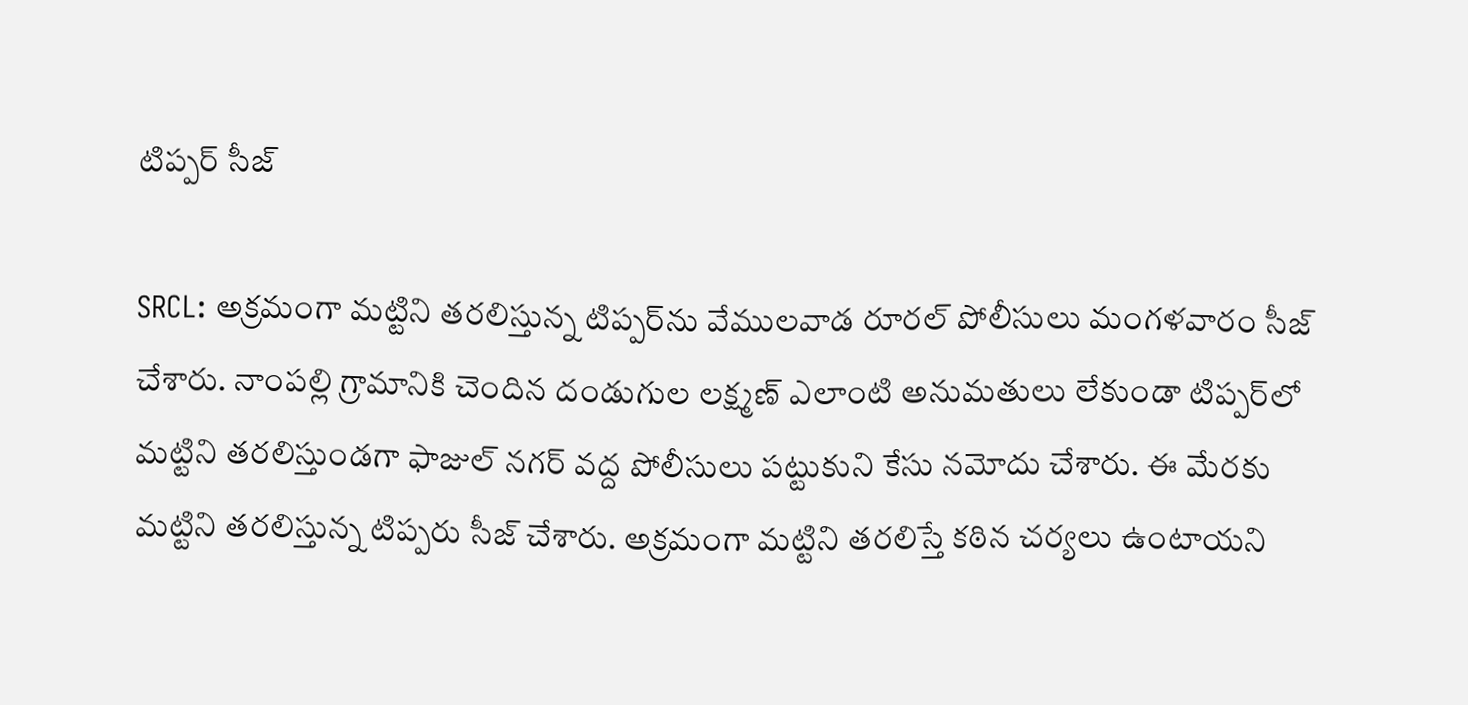టిప్పర్ సీజ్

SRCL: అక్రమంగా మట్టిని తరలిస్తున్న టిప్పర్‌ను వేములవాడ రూరల్ పోలీసులు మంగళవారం సీజ్ చేశారు. నాంపల్లి గ్రామానికి చెందిన దండుగుల లక్ష్మణ్ ఎలాంటి అనుమతులు లేకుండా టిప్పర్‌లో మట్టిని తరలిస్తుండగా ఫాజుల్ నగర్ వద్ద పోలీసులు పట్టుకుని కేసు నమోదు చేశారు. ఈ మేరకు మట్టిని తరలిస్తున్న టిప్పరు సీజ్ చేశారు. అక్రమంగా మట్టిని తరలిస్తే కఠిన చర్యలు ఉంటాయని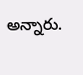అన్నారు.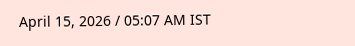April 15, 2026 / 05:07 AM IST